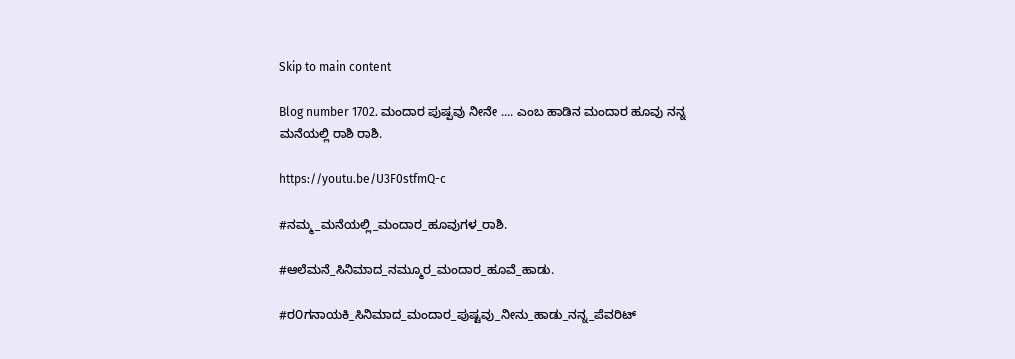Skip to main content

Blog number 1702. ಮಂದಾರ ಪುಷ್ಪವು ನೀನೇ .... ಎಂಬ ಹಾಡಿನ ಮಂದಾರ ಹೂವು ನನ್ನ ಮನೆಯಲ್ಲಿ ರಾಶಿ ರಾಶಿ.

https://youtu.be/U3F0stfmQ-c

#ನಮ್ಮ_ಮನೆಯಲ್ಲಿ_ಮಂದಾರ_ಹೂವುಗಳ_ರಾಶಿ.

#ಆಲೆಮನೆ_ಸಿನಿಮಾದ_ನಮ್ಮೂರ_ಮಂದಾರ_ಹೂವೆ_ಹಾಡು.

#ರ೦ಗನಾಯಕಿ_ಸಿನಿಮಾದ_ಮಂದಾರ_ಪುಷ್ಟವು_ನೀನು_ಹಾಡು_ನನ್ನ_ಪೆವರಿಟ್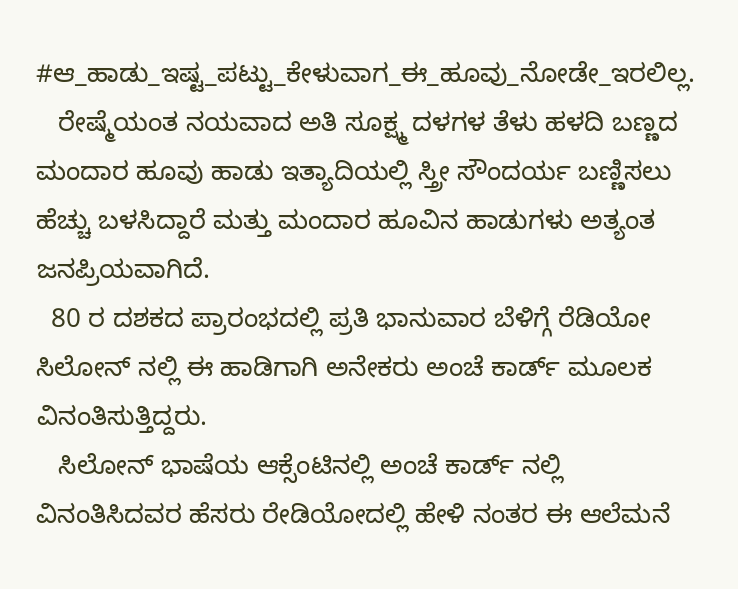#ಆ_ಹಾಡು_ಇಷ್ಟ_ಪಟ್ಟು_ಕೇಳುವಾಗ_ಈ_ಹೂವು_ನೋಡೇ_ಇರಲಿಲ್ಲ.
   ರೇಷ್ಮೆಯಂತ ನಯವಾದ ಅತಿ ಸೂಕ್ಷ್ಮ ದಳಗಳ ತೆಳು ಹಳದಿ ಬಣ್ಣದ ಮಂದಾರ ಹೂವು ಹಾಡು ಇತ್ಯಾದಿಯಲ್ಲಿ ಸ್ತ್ರೀ ಸೌಂದರ್ಯ ಬಣ್ಣಿಸಲು ಹೆಚ್ಚು ಬಳಸಿದ್ದಾರೆ ಮತ್ತು ಮಂದಾರ ಹೂವಿನ ಹಾಡುಗಳು ಅತ್ಯಂತ ಜನಪ್ರಿಯವಾಗಿದೆ.
  80 ರ ದಶಕದ ಪ್ರಾರಂಭದಲ್ಲಿ ಪ್ರತಿ ಭಾನುವಾರ ಬೆಳಿಗ್ಗೆ ರೆಡಿಯೋ ಸಿಲೋನ್ ನಲ್ಲಿ ಈ ಹಾಡಿಗಾಗಿ ಅನೇಕರು ಅಂಚೆ ಕಾರ್ಡ್ ಮೂಲಕ ವಿನಂತಿಸುತ್ತಿದ್ದರು.
   ಸಿಲೋನ್ ಭಾಷೆಯ ಆಕ್ಸೆಂಟಿನಲ್ಲಿ ಅಂಚೆ ಕಾರ್ಡ್ ನಲ್ಲಿ ವಿನಂತಿಸಿದವರ ಹೆಸರು ರೇಡಿಯೋದಲ್ಲಿ ಹೇಳಿ ನಂತರ ಈ ಆಲೆಮನೆ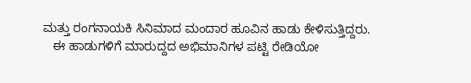ಮತ್ತು ರಂಗನಾಯಕಿ ಸಿನಿಮಾದ ಮಂದಾರ ಹೂವಿನ ಹಾಡು ಕೇಳಿಸುತ್ತಿದ್ದರು.
   ಈ ಹಾಡುಗಳಿಗೆ ಮಾರುದ್ದದ ಅಭಿಮಾನಿಗಳ ಪಟ್ಟಿ ರೇಡಿಯೋ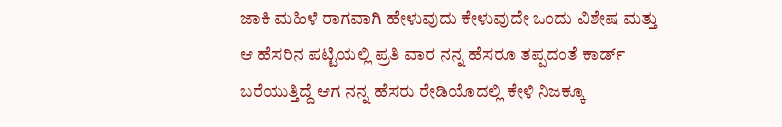ಜಾಕಿ ಮಹಿಳೆ ರಾಗವಾಗಿ ಹೇಳುವುದು ಕೇಳುವುದೇ ಒಂದು ವಿಶೇಷ ಮತ್ತು ಆ ಹೆಸರಿನ ಪಟ್ಟಿಯಲ್ಲಿ ಪ್ರತಿ ವಾರ ನನ್ನ ಹೆಸರೂ ತಪ್ಪದಂತೆ ಕಾರ್ಡ್ ಬರೆಯುತ್ತಿದ್ದೆ ಆಗ ನನ್ನ ಹೆಸರು ರೇಡಿಯೊದಲ್ಲಿ ಕೇಳಿ ನಿಜಕ್ಕೂ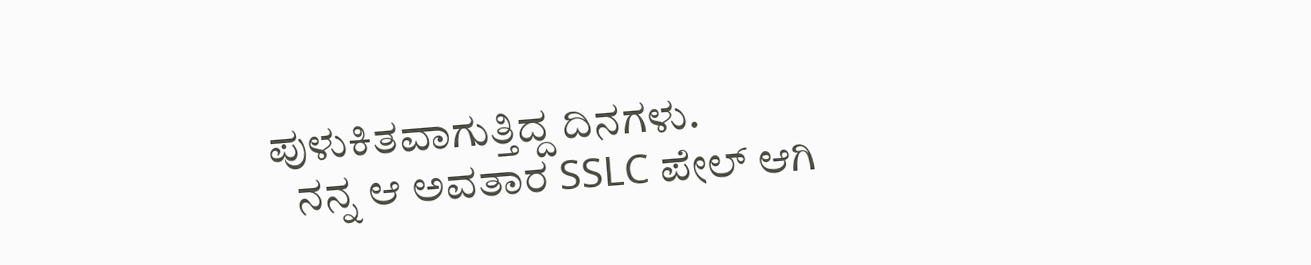ಪುಳುಕಿತವಾಗುತ್ತಿದ್ದ ದಿನಗಳು.
   ನನ್ನ ಆ ಅವತಾರ SSLC ಪೇಲ್ ಆಗಿ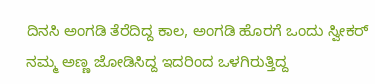ದಿನಸಿ ಅಂಗಡಿ ತೆರೆದಿದ್ದ ಕಾಲ, ಅಂಗಡಿ ಹೊರಗೆ ಒಂದು ಸ್ವೀಕರ್ ನಮ್ಮ ಅಣ್ಣ ಜೋಡಿಸಿದ್ದ ಇದರಿಂದ ಒಳಗಿರುತ್ತಿದ್ದ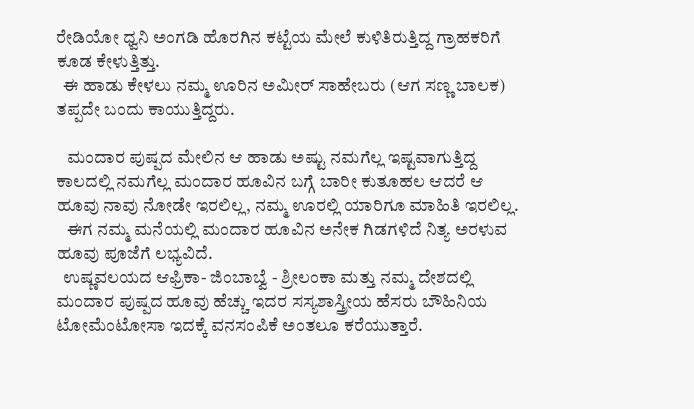ರೇಡಿಯೋ ಧ್ವನಿ ಅಂಗಡಿ ಹೊರಗಿನ ಕಟ್ಟೆಯ ಮೇಲೆ ಕುಳಿತಿರುತ್ತಿದ್ದ ಗ್ರಾಹಕರಿಗೆ ಕೂಡ ಕೇಳುತ್ತಿತ್ತು.
  ಈ ಹಾಡು ಕೇಳಲು ನಮ್ಮ ಊರಿನ ಅಮೀರ್ ಸಾಹೇಬರು (ಆಗ ಸಣ್ಣ ಬಾಲಕ) ತಪ್ಪದೇ ಬಂದು ಕಾಯುತ್ತಿದ್ದರು.

   ಮಂದಾರ ಪುಷ್ಪದ ಮೇಲಿನ ಆ ಹಾಡು ಅಷ್ಟು ನಮಗೆಲ್ಲ ಇಷ್ಟವಾಗುತ್ತಿದ್ದ ಕಾಲದಲ್ಲಿ ನಮಗೆಲ್ಲ ಮಂದಾರ ಹೂವಿನ ಬಗ್ಗೆ ಬಾರೀ ಕುತೂಹಲ ಆದರೆ ಆ ಹೂವು ನಾವು ನೋಡೇ ಇರಲಿಲ್ಲ, ನಮ್ಮ ಊರಲ್ಲಿ ಯಾರಿಗೂ ಮಾಹಿತಿ ಇರಲಿಲ್ಲ.
   ಈಗ ನಮ್ಮ ಮನೆಯಲ್ಲಿ ಮಂದಾರ ಹೂವಿನ ಅನೇಕ ಗಿಡಗಳಿದೆ ನಿತ್ಯ ಅರಳುವ ಹೂವು ಪೂಜೆಗೆ ಲಭ್ಯವಿದೆ.
  ಉಷ್ಣವಲಯದ ಆಫ್ರಿಕಾ- ಜಿಂಬಾಬ್ವೆ - ಶ್ರೀಲಂಕಾ ಮತ್ತು ನಮ್ಮ ದೇಶದಲ್ಲಿ ಮಂದಾರ ಪುಷ್ಪದ ಹೂವು ಹೆಚ್ಚು ಇದರ ಸಸ್ಯಶಾಸ್ತ್ರೀಯ ಹೆಸರು ಬೌಹಿನಿಯ ಟೋಮೆಂಟೋಸಾ ಇದಕ್ಕೆ ವನಸಂಪಿಕೆ ಅಂತಲೂ ಕರೆಯುತ್ತಾರೆ.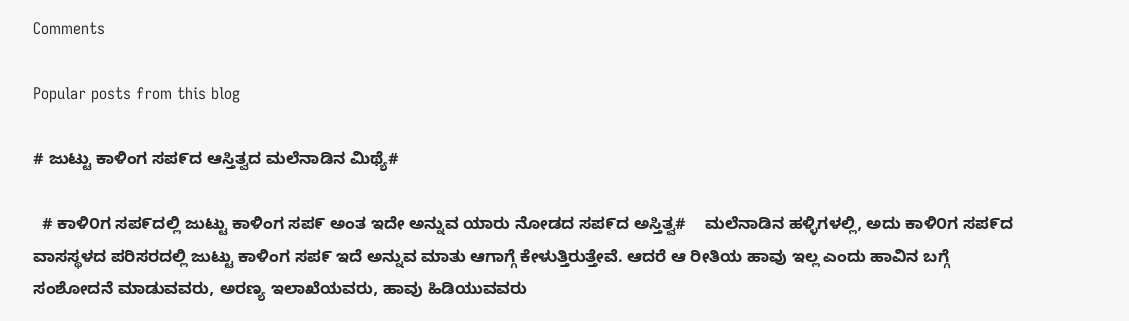Comments

Popular posts from this blog

# ಜುಟ್ಟು ಕಾಳಿಂಗ ಸಪ೯ದ ಆಸ್ತಿತ್ವದ ಮಲೆನಾಡಿನ ಮಿಥ್ಯೆ#

  # ಕಾಳಿ೦ಗ ಸಪ೯ದಲ್ಲಿ ಜುಟ್ಟು ಕಾಳಿಂಗ ಸಪ೯ ಅಂತ ಇದೇ ಅನ್ನುವ ಯಾರು ನೋಡದ ಸಪ೯ದ ಅಸ್ತಿತ್ವ#    ಮಲೆನಾಡಿನ ಹಳ್ಳಿಗಳಲ್ಲಿ, ಅದು ಕಾಳಿ೦ಗ ಸಪ೯ದ ವಾಸಸ್ಥಳದ ಪರಿಸರದಲ್ಲಿ ಜುಟ್ಟು ಕಾಳಿಂಗ ಸಪ೯ ಇದೆ ಅನ್ನುವ ಮಾತು ಆಗಾಗ್ಗೆ ಕೇಳುತ್ತಿರುತ್ತೇವೆ. ಆದರೆ ಆ ರೀತಿಯ ಹಾವು ಇಲ್ಲ ಎಂದು ಹಾವಿನ ಬಗ್ಗೆ ಸಂಶೋದನೆ ಮಾಡುವವರು, ಅರಣ್ಯ ಇಲಾಖೆಯವರು, ಹಾವು ಹಿಡಿಯುವವರು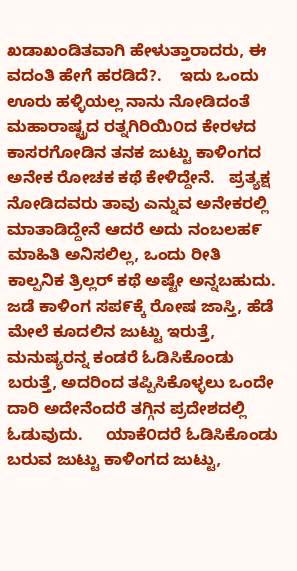ಖಡಾಖಂಡಿತವಾಗಿ ಹೇಳುತ್ತಾರಾದರು, ಈ ವದಂತಿ ಹೇಗೆ ಹರಡಿದೆ?.    ಇದು ಒಂದು ಊರು ಹಳ್ಳಿಯಲ್ಲ ನಾನು ನೋಡಿದಂತೆ ಮಹಾರಾಷ್ಟ್ರದ ರತ್ನಗಿರಿಯಿ೦ದ ಕೇರಳದ ಕಾಸರಗೋಡಿನ ತನಕ ಜುಟ್ಟು ಕಾಳಿಂಗದ ಅನೇಕ ರೋಚಕ ಕಥೆ ಕೇಳಿದ್ದೇನೆ.   ಪ್ರತ್ಯಕ್ಷ ನೋಡಿದವರು ತಾವು ಎನ್ನುವ ಅನೇಕರಲ್ಲಿ ಮಾತಾಡಿದ್ದೇನೆ ಆದರೆ ಅದು ನಂಬಲಹ೯ ಮಾಹಿತಿ ಅನಿಸಲಿಲ್ಲ, ಒಂದು ರೀತಿ ಕಾಲ್ಪನಿಕ ತ್ರಿಲ್ಲರ್ ಕಥೆ ಅಷ್ಟೇ ಅನ್ನಬಹುದು.    ಜಡೆ ಕಾಳಿಂಗ ಸಪ೯ಕ್ಕೆ ರೋಷ ಜಾಸ್ತಿ, ಹೆಡೆ ಮೇಲೆ ಕೂದಲಿನ ಜುಟ್ಟು ಇರುತ್ತೆ, ಮನುಷ್ಯರನ್ನ ಕಂಡರೆ ಓಡಿಸಿಕೊಂಡು ಬರುತ್ತೆ, ಅದರಿಂದ ತಪ್ಪಿಸಿಕೊಳ್ಳಲು ಒಂದೇ ದಾರಿ ಅದೇನೆಂದರೆ ತಗ್ಗಿನ ಪ್ರದೇಶದಲ್ಲಿ ಓಡುವುದು.     ಯಾಕೆ೦ದರೆ ಓಡಿಸಿಕೊಂಡು ಬರುವ ಜುಟ್ಟು ಕಾಳಿಂಗದ ಜುಟ್ಟು,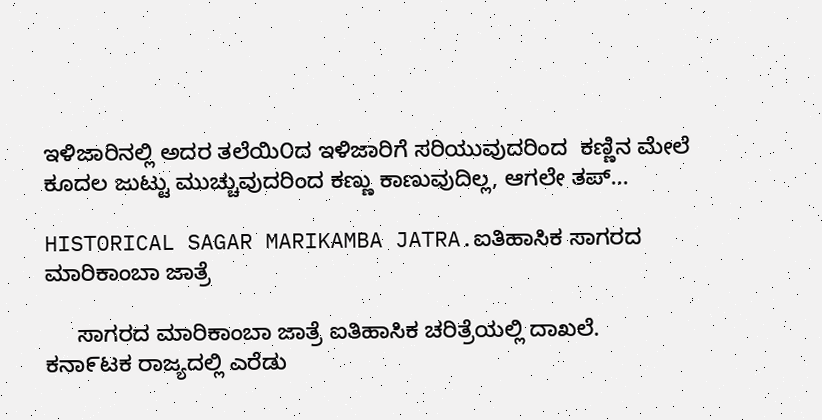ಇಳಿಜಾರಿನಲ್ಲಿ ಅದರ ತಲೆಯಿ೦ದ ಇಳಿಜಾರಿಗೆ ಸರಿಯುವುದರಿಂದ  ಕಣ್ಣಿನ ಮೇಲೆ ಕೂದಲ ಜುಟ್ಟು ಮುಚ್ಚುವುದರಿಂದ ಕಣ್ಣು ಕಾಣುವುದಿಲ್ಲ, ಆಗಲೇ ತಪ್...

HISTORICAL SAGAR MARIKAMBA JATRA.ಐತಿಹಾಸಿಕ ಸಾಗರದ ಮಾರಿಕಾಂಬಾ ಜಾತ್ರೆ

     ಸಾಗರದ ಮಾರಿಕಾಂಬಾ ಜಾತ್ರೆ ಐತಿಹಾಸಿಕ ಚರಿತ್ರೆಯಲ್ಲಿ ದಾಖಲೆ.        ಕನಾ೯ಟಕ ರಾಜ್ಯದಲ್ಲಿ ಎರೆಡು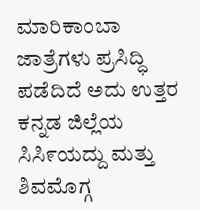ಮಾರಿಕಾಂಬಾ ಜಾತ್ರೆಗಳು ಪ್ರಸಿದ್ಧಿ ಪಡೆದಿದೆ ಅದು ಉತ್ತರ ಕನ್ನಡ ಜಿಲ್ಲೆಯ ಸಿಸಿ೯ಯದ್ದು ಮತ್ತು ಶಿವಮೊಗ್ಗ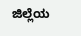ಜಿಲ್ಲೆಯ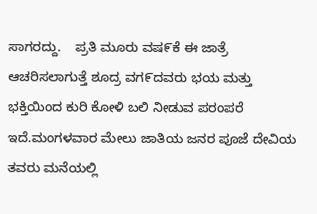ಸಾಗರದ್ದು.    ಪ್ರತಿ ಮೂರು ವಷ೯ಕೆ ಈ ಜಾತ್ರೆ ಆಚರಿಸಲಾಗುತ್ತೆ ಶೂದ್ರ ವಗ೯ದವರು ಭಯ ಮತ್ತು ಭಕ್ತಿಯಿಂದ ಕುರಿ ಕೋಳಿ ಬಲಿ ನೀಡುವ ಪರಂಪರೆ ಇದೆ.ಮಂಗಳವಾರ ಮೇಲು ಜಾತಿಯ ಜನರ ಪೂಜೆ ದೇವಿಯ ತವರು ಮನೆಯಲ್ಲಿ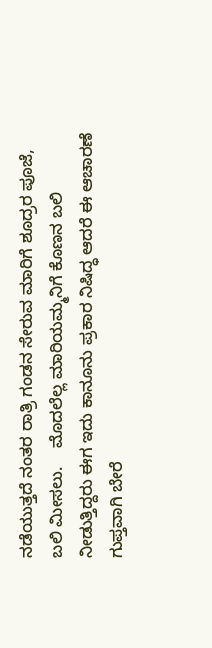ನಡೆಯುತ್ತದೆ ನಂತರ ರಾತ್ರಿ ಗಂಡನ ಸೇರುವ ಮಾರಿಗೆ ಶೂದ್ರರ ಪೂಜೆ, ಬಲಿ ಮೀಸಲು.    ಮೊದಲೆಲ್ಲ ಮಾರಿಯಮ್ಮನಿಗೆ ಕೊಣನ ಬಲಿ ನೀಡುತ್ತಿದ್ದರು ಈಗ ಇದು ಕಾನೂನು ಪ್ರಕಾರ ನಿಷಿದ್ಧ ಆದರೆ ಈ ಆಚಾರಣೆ ಗುಪ್ತವಾಗಿ ಬೇರೆ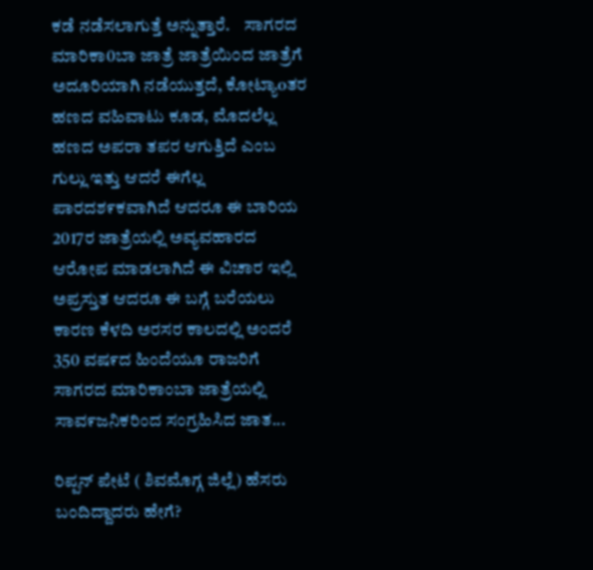ಕಡೆ ನಡೆಸಲಾಗುತ್ತೆ ಅನ್ನುತ್ತಾರೆ.    ಸಾಗರದ ಮಾರಿಕಾ0ಬಾ ಜಾತ್ರೆ ಜಾತ್ರೆಯಿ೦ದ ಜಾತ್ರೆಗೆ ಅದೂರಿಯಾಗಿ ನಡೆಯುತ್ತದೆ, ಕೋಟ್ಯಾoತರ ಹಣದ ವಹಿವಾಟು ಕೂಡ, ಮೊದಲೆಲ್ಲ ಹಣದ ಅಪರಾ ತಪರ ಆಗುತ್ತಿದೆ ಎಂಬ ಗುಲ್ಲು ಇತ್ತು ಆದರೆ ಈಗೆಲ್ಲ ಪಾರದಶ೯ಕವಾಗಿದೆ ಆದರೂ ಈ ಬಾರಿಯ 2017ರ ಜಾತ್ರೆಯಲ್ಲಿ ಅವ್ಯವಹಾರದ ಆರೋಪ ಮಾಡಲಾಗಿದೆ ಈ ವಿಚಾರ ಇಲ್ಲಿ ಅಪ್ರಸ್ತುತ ಆದರೂ ಈ ಬಗ್ಗೆ ಬರೆಯಲು ಕಾರಣ ಕೆಳದಿ ಅರಸರ ಕಾಲದಲ್ಲಿ ಅಂದರೆ 350 ವಷ೯ದ ಹಿಂದೆಯೂ ರಾಜರಿಗೆ ಸಾಗರದ ಮಾರಿಕಾಂಬಾ ಜಾತ್ರೆಯಲ್ಲಿ ಸಾವ೯ಜನಿಕರಿಂದ ಸಂಗ್ರಹಿಸಿದ ಜಾತ...

ರಿಪ್ಪನ್ ಪೇಟೆ ( ಶಿವಮೊಗ್ಗ ಜಿಲ್ಲೆ) ಹೆಸರು ಬಂದಿದ್ದಾದರು ಹೇಗೆ?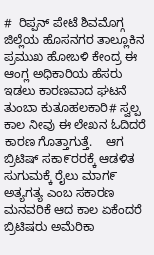#  ರಿಪ್ಪನ್ ಪೇಟೆ ಶಿವಮೊಗ್ಗ ಜಿಲ್ಲೆಯ ಹೊಸನಗರ ತಾಲ್ಲೂಕಿನ ಪ್ರಮುಖ ಹೋಬಳಿ ಕೇಂದ್ರ ಈ ಆಂಗ್ಲ ಅಧಿಕಾರಿಯ ಹೆಸರು ಇಡಲು ಕಾರಣವಾದ ಘಟನೆ ತುಂಬಾ ಕುತೂಹಲಕಾರಿ# ಸ್ವಲ್ಪ ಕಾಲ ನೀವು ಈ ಲೇಖನ ಓದಿದರೆ ಕಾರಣ ಗೊತ್ತಾಗುತ್ತೆ.    ಆಗ ಬ್ರಿಟಿಷ್ ಸಕಾ೯ರರಕ್ಕೆ ಆಡಳಿತ ಸುಗುಮಕ್ಕೆ ರೈಲು ಮಾಗ೯ ಅತ್ಯಗತ್ಯ ಎಂಬ ಸಕಾರಣ ಮನವರಿಕೆ ಆದ ಕಾಲ ಏಕೆಂದರೆ ಬ್ರಿಟಿಷರು ಅಮೆರಿಕಾ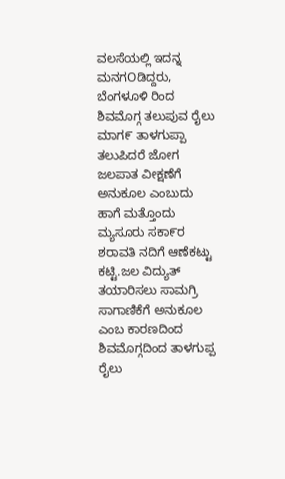ವಲಸೆಯಲ್ಲಿ ಇದನ್ನ ಮನಗOಡಿದ್ದರು, ಬೆಂಗಳೂಳಿ ರಿಂದ ಶಿವಮೊಗ್ಗ ತಲುಪುವ ರೈಲು ಮಾಗ೯ ತಾಳಗುಪ್ಪಾ ತಲುಪಿದರೆ ಜೋಗ ಜಲಪಾತ ವೀಕ್ಷಣೆಗೆ ಅನುಕೂಲ ಎಂಬುದು ಹಾಗೆ ಮತ್ತೊಂದು ಮ್ಯಸೂರು ಸಕಾ೯ರ ಶರಾವತಿ ನದಿಗೆ ಆಣೆಕಟ್ಟು ಕಟ್ಟಿ.ಜಲ ವಿದ್ಯುತ್ ತಯಾರಿಸಲು ಸಾಮಗ್ರಿ ಸಾಗಾಣಿಕೆಗೆ ಅನುಕೂಲ ಎಂಬ ಕಾರಣದಿಂದ ಶಿವಮೊಗ್ಗದಿಂದ ತಾಳಗುಪ್ಪ ರೈಲು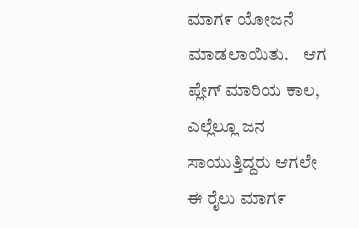ಮಾಗ೯ ಯೋಜನೆ ಮಾಡಲಾಯಿತು.    ಆಗ ಪ್ಲೇಗ್ ಮಾರಿಯ ಕಾಲ, ಎಲ್ಲೆಲ್ಲೂ ಜನ ಸಾಯುತ್ತಿದ್ದರು ಆಗಲೇ ಈ ರೈಲು ಮಾಗ೯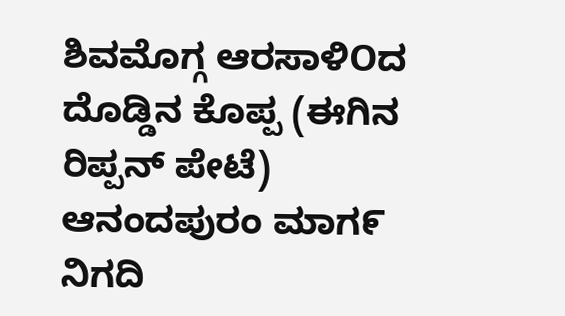ಶಿವಮೊಗ್ಗ ಆರಸಾಳಿOದ ದೊಡ್ಡಿನ ಕೊಪ್ಪ (ಈಗಿನ ರಿಪ್ಪನ್ ಪೇಟೆ) ಆನಂದಪುರಂ ಮಾಗ೯ ನಿಗದಿ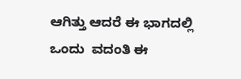ಆಗಿತ್ತು ಆದರೆ ಈ ಭಾಗದಲ್ಲಿ ಒಂದು  ವದಂತಿ ಈ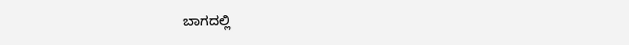ಬಾಗದಲ್ಲಿ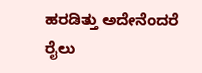ಹರಡಿತ್ತು ಅದೇನೆಂದರೆ ರೈಲು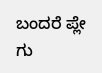ಬಂದರೆ ಪ್ಲೇ ಗು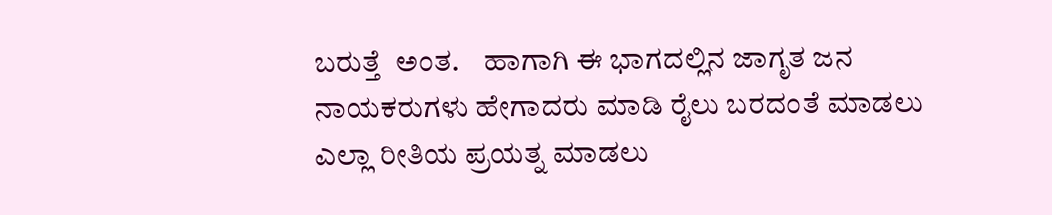ಬರುತ್ತೆ  ಅಂತ.    ಹಾಗಾಗಿ ಈ ಭಾಗದಲ್ಲಿನ ಜಾಗೃತ ಜನ ನಾಯಕರುಗಳು ಹೇಗಾದರು ಮಾಡಿ ರೈಲು ಬರದಂತೆ ಮಾಡಲು ಎಲ್ಲಾ ರೀತಿಯ ಪ್ರಯತ್ನ ಮಾಡಲು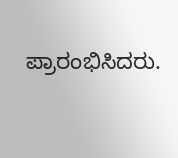ಪ್ರಾರಂಭಿಸಿದರು.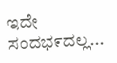ಇದೇ ಸಂದಭ೯ದಲ್ಲ...